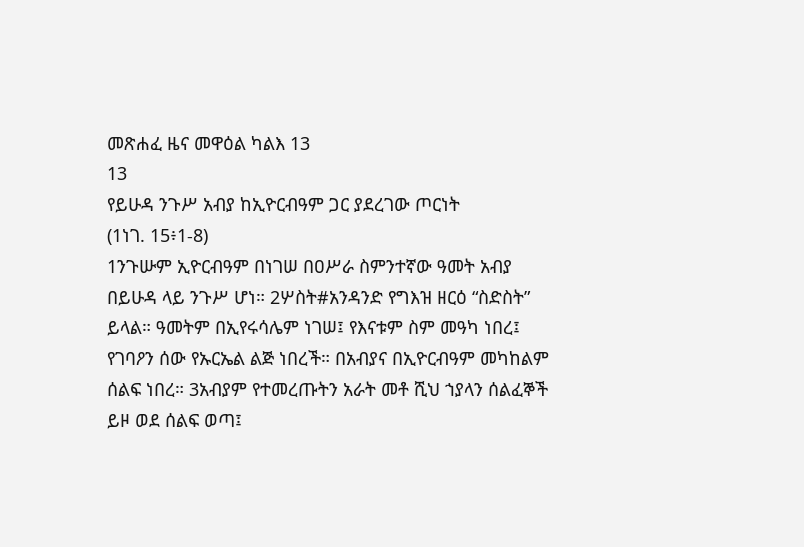መጽሐፈ ዜና መዋዕል ካልእ 13
13
የይሁዳ ንጉሥ አብያ ከኢዮርብዓም ጋር ያደረገው ጦርነት
(1ነገ. 15፥1-8)
1ንጉሡም ኢዮርብዓም በነገሠ በዐሥራ ስምንተኛው ዓመት አብያ በይሁዳ ላይ ንጉሥ ሆነ። 2ሦስት#አንዳንድ የግእዝ ዘርዕ “ስድስት” ይላል። ዓመትም በኢየሩሳሌም ነገሠ፤ የእናቱም ስም መዓካ ነበረ፤ የገባዖን ሰው የኡርኤል ልጅ ነበረች። በአብያና በኢዮርብዓም መካከልም ሰልፍ ነበረ። 3አብያም የተመረጡትን አራት መቶ ሺህ ኀያላን ሰልፈኞች ይዞ ወደ ሰልፍ ወጣ፤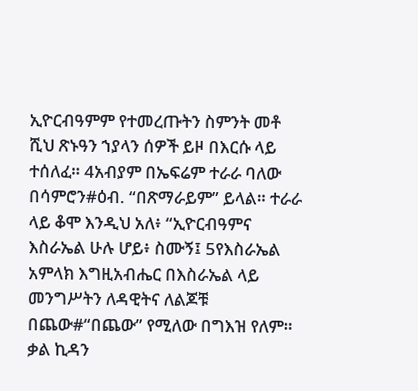ኢዮርብዓምም የተመረጡትን ስምንት መቶ ሺህ ጽኑዓን ኀያላን ሰዎች ይዞ በእርሱ ላይ ተሰለፈ። 4አብያም በኤፍሬም ተራራ ባለው በሳምሮን#ዕብ. “በጽማራይም” ይላል። ተራራ ላይ ቆሞ እንዲህ አለ፥ “ኢዮርብዓምና እስራኤል ሁሉ ሆይ፥ ስሙኝ፤ 5የእስራኤል አምላክ እግዚአብሔር በእስራኤል ላይ መንግሥትን ለዳዊትና ለልጆቹ በጨው#“በጨው” የሚለው በግእዝ የለም። ቃል ኪዳን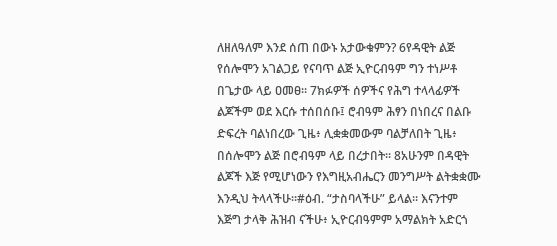ለዘለዓለም እንደ ሰጠ በውኑ አታውቁምን? 6የዳዊት ልጅ የሰሎሞን አገልጋይ የናባጥ ልጅ ኢዮርብዓም ግን ተነሥቶ በጌታው ላይ ዐመፀ። 7ክፉዎች ሰዎችና የሕግ ተላላፊዎች ልጆችም ወደ እርሱ ተሰበሰቡ፤ ሮብዓም ሕፃን በነበረና በልቡ ድፍረት ባልነበረው ጊዜ፥ ሊቋቋመውም ባልቻለበት ጊዜ፥ በሰሎሞን ልጅ በሮብዓም ላይ በረታበት። 8አሁንም በዳዊት ልጆች እጅ የሚሆነውን የእግዚአብሔርን መንግሥት ልትቋቋሙ እንዲህ ትላላችሁ።#ዕብ. “ታስባላችሁ” ይላል። እናንተም እጅግ ታላቅ ሕዝብ ናችሁ፥ ኢዮርብዓምም አማልክት አድርጎ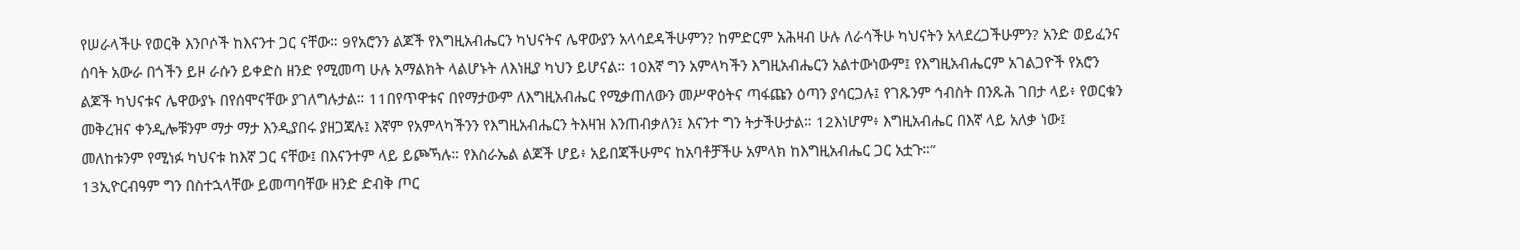የሠራላችሁ የወርቅ እንቦሶች ከእናንተ ጋር ናቸው። 9የአሮንን ልጆች የእግዚአብሔርን ካህናትና ሌዋውያን አላሳደዳችሁምን? ከምድርም አሕዛብ ሁሉ ለራሳችሁ ካህናትን አላደረጋችሁምን? አንድ ወይፈንና ሰባት አውራ በጎችን ይዞ ራሱን ይቀድስ ዘንድ የሚመጣ ሁሉ አማልክት ላልሆኑት ለእነዚያ ካህን ይሆናል። 10እኛ ግን አምላካችን እግዚአብሔርን አልተውነውም፤ የእግዚአብሔርም አገልጋዮች የአሮን ልጆች ካህናቱና ሌዋውያኑ በየሰሞናቸው ያገለግሉታል። 11በየጥዋቱና በየማታውም ለእግዚአብሔር የሚቃጠለውን መሥዋዕትና ጣፋጩን ዕጣን ያሳርጋሉ፤ የገጹንም ኅብስት በንጹሕ ገበታ ላይ፥ የወርቁን መቅረዝና ቀንዲሎቹንም ማታ ማታ እንዲያበሩ ያዘጋጃሉ፤ እኛም የአምላካችንን የእግዚአብሔርን ትእዛዝ እንጠብቃለን፤ እናንተ ግን ትታችሁታል። 12እነሆም፥ እግዚአብሔር በእኛ ላይ አለቃ ነው፤ መለከቱንም የሚነፉ ካህናቱ ከእኛ ጋር ናቸው፤ በእናንተም ላይ ይጮኻሉ። የእስራኤል ልጆች ሆይ፥ አይበጃችሁምና ከአባቶቻችሁ አምላክ ከእግዚአብሔር ጋር አቷጉ።”
13ኢዮርብዓም ግን በስተኋላቸው ይመጣባቸው ዘንድ ድብቅ ጦር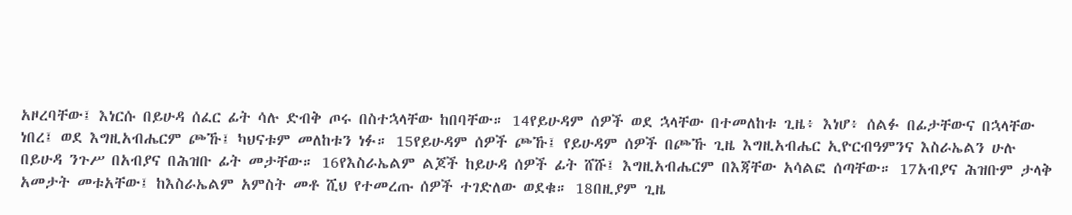አዞረባቸው፤ እነርሱ በይሁዳ ሰፈር ፊት ሳሉ ድብቅ ጦሩ በስተኋላቸው ከበባቸው። 14የይሁዳም ሰዎች ወደ ኋላቸው በተመለከቱ ጊዜ፥ እነሆ፥ ሰልፉ በፊታቸውና በኋላቸው ነበረ፤ ወደ እግዚአብሔርም ጮኹ፤ ካህናቱም መለከቱን ነፉ። 15የይሁዳም ሰዎች ጮኹ፤ የይሁዳም ሰዎች በጮኹ ጊዜ እግዚአብሔር ኢዮርብዓምንና እስራኤልን ሁሉ በይሁዳ ንጉሥ በአብያና በሕዝቡ ፊት መታቸው። 16የእስራኤልም ልጆች ከይሁዳ ሰዎች ፊት ሸሹ፤ እግዚአብሔርም በእጃቸው አሳልፎ ሰጣቸው። 17አብያና ሕዝቡም ታላቅ አመታት መቱአቸው፤ ከእስራኤልም አምስት መቶ ሺህ የተመረጡ ሰዎች ተገድለው ወደቁ። 18በዚያም ጊዜ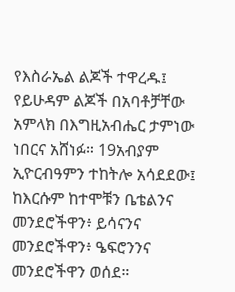የእስራኤል ልጆች ተዋረዱ፤ የይሁዳም ልጆች በአባቶቻቸው አምላክ በእግዚአብሔር ታምነው ነበርና አሸነፉ። 19አብያም ኢዮርብዓምን ተከትሎ አሳደደው፤ ከእርሱም ከተሞቹን ቤቴልንና መንደሮችዋን፥ ይሳናንና መንደሮችዋን፥ ዔፍሮንንና መንደሮችዋን ወሰደ።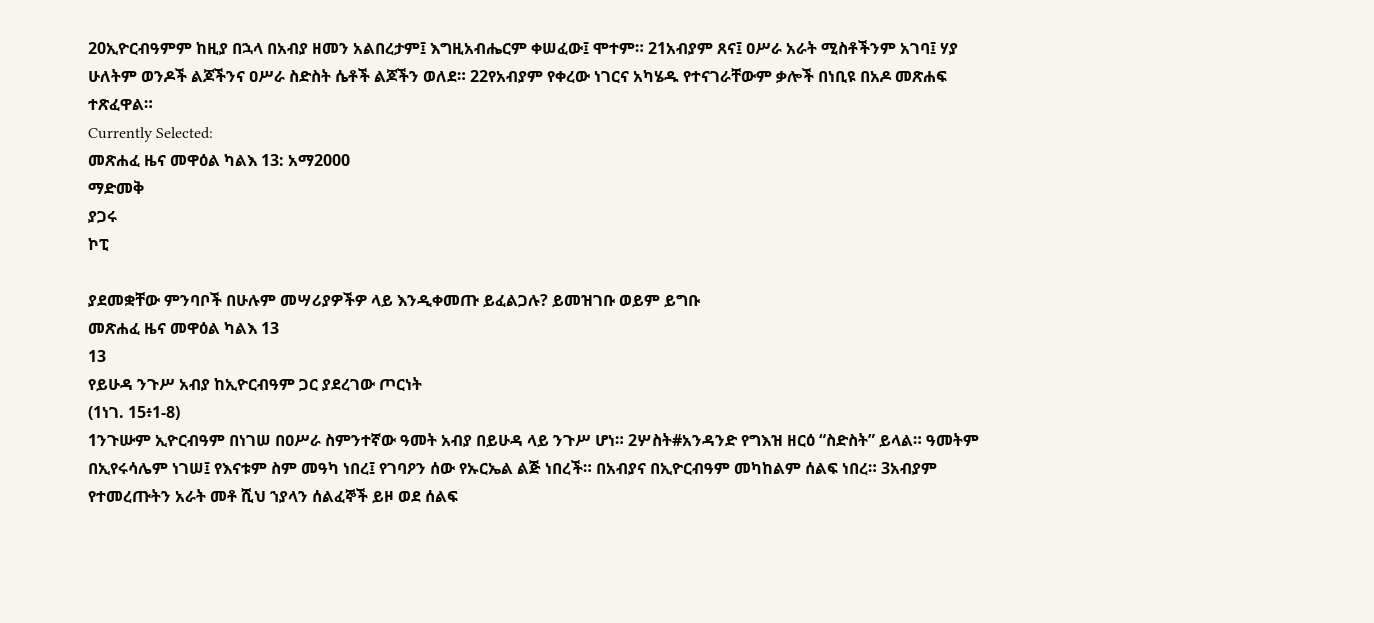20ኢዮርብዓምም ከዚያ በኋላ በአብያ ዘመን አልበረታም፤ እግዚአብሔርም ቀሠፈው፤ ሞተም። 21አብያም ጸና፤ ዐሥራ አራት ሚስቶችንም አገባ፤ ሃያ ሁለትም ወንዶች ልጆችንና ዐሥራ ስድስት ሴቶች ልጆችን ወለደ። 22የአብያም የቀረው ነገርና አካሄዱ የተናገራቸውም ቃሎች በነቢዩ በአዶ መጽሐፍ ተጽፈዋል።
Currently Selected:
መጽሐፈ ዜና መዋዕል ካልእ 13: አማ2000
ማድመቅ
ያጋሩ
ኮፒ

ያደመቋቸው ምንባቦች በሁሉም መሣሪያዎችዎ ላይ እንዲቀመጡ ይፈልጋሉ? ይመዝገቡ ወይም ይግቡ
መጽሐፈ ዜና መዋዕል ካልእ 13
13
የይሁዳ ንጉሥ አብያ ከኢዮርብዓም ጋር ያደረገው ጦርነት
(1ነገ. 15፥1-8)
1ንጉሡም ኢዮርብዓም በነገሠ በዐሥራ ስምንተኛው ዓመት አብያ በይሁዳ ላይ ንጉሥ ሆነ። 2ሦስት#አንዳንድ የግእዝ ዘርዕ “ስድስት” ይላል። ዓመትም በኢየሩሳሌም ነገሠ፤ የእናቱም ስም መዓካ ነበረ፤ የገባዖን ሰው የኡርኤል ልጅ ነበረች። በአብያና በኢዮርብዓም መካከልም ሰልፍ ነበረ። 3አብያም የተመረጡትን አራት መቶ ሺህ ኀያላን ሰልፈኞች ይዞ ወደ ሰልፍ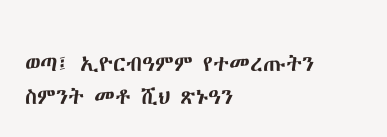ወጣ፤ ኢዮርብዓምም የተመረጡትን ስምንት መቶ ሺህ ጽኑዓን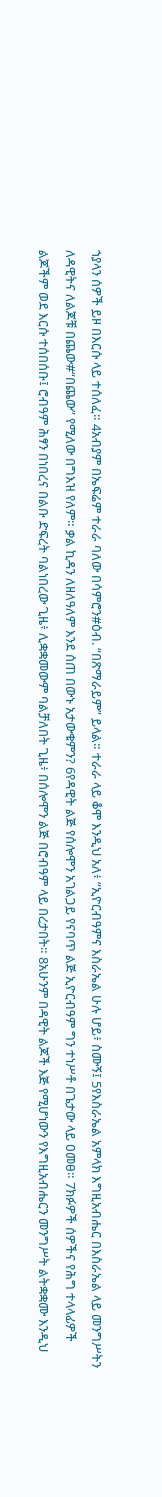ኀያላን ሰዎች ይዞ በእርሱ ላይ ተሰለፈ። 4አብያም በኤፍሬም ተራራ ባለው በሳምሮን#ዕብ. “በጽማራይም” ይላል። ተራራ ላይ ቆሞ እንዲህ አለ፥ “ኢዮርብዓምና እስራኤል ሁሉ ሆይ፥ ስሙኝ፤ 5የእስራኤል አምላክ እግዚአብሔር በእስራኤል ላይ መንግሥትን ለዳዊትና ለልጆቹ በጨው#“በጨው” የሚለው በግእዝ የለም። ቃል ኪዳን ለዘለዓለም እንደ ሰጠ በውኑ አታውቁምን? 6የዳዊት ልጅ የሰሎሞን አገልጋይ የናባጥ ልጅ ኢዮርብዓም ግን ተነሥቶ በጌታው ላይ ዐመፀ። 7ክፉዎች ሰዎችና የሕግ ተላላፊዎች ልጆችም ወደ እርሱ ተሰበሰቡ፤ ሮብዓም ሕፃን በነበረና በልቡ ድፍረት ባልነበረው ጊዜ፥ ሊቋቋመውም ባልቻለበት ጊዜ፥ በሰሎሞን ልጅ በሮብዓም ላይ በረታበት። 8አሁንም በዳዊት ልጆች እጅ የሚሆነውን የእግዚአብሔርን መንግሥት ልትቋቋሙ እንዲህ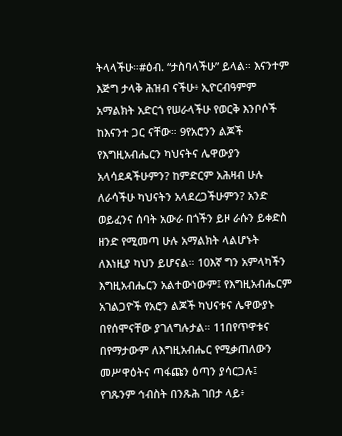ትላላችሁ።#ዕብ. “ታስባላችሁ” ይላል። እናንተም እጅግ ታላቅ ሕዝብ ናችሁ፥ ኢዮርብዓምም አማልክት አድርጎ የሠራላችሁ የወርቅ እንቦሶች ከእናንተ ጋር ናቸው። 9የአሮንን ልጆች የእግዚአብሔርን ካህናትና ሌዋውያን አላሳደዳችሁምን? ከምድርም አሕዛብ ሁሉ ለራሳችሁ ካህናትን አላደረጋችሁምን? አንድ ወይፈንና ሰባት አውራ በጎችን ይዞ ራሱን ይቀድስ ዘንድ የሚመጣ ሁሉ አማልክት ላልሆኑት ለእነዚያ ካህን ይሆናል። 10እኛ ግን አምላካችን እግዚአብሔርን አልተውነውም፤ የእግዚአብሔርም አገልጋዮች የአሮን ልጆች ካህናቱና ሌዋውያኑ በየሰሞናቸው ያገለግሉታል። 11በየጥዋቱና በየማታውም ለእግዚአብሔር የሚቃጠለውን መሥዋዕትና ጣፋጩን ዕጣን ያሳርጋሉ፤ የገጹንም ኅብስት በንጹሕ ገበታ ላይ፥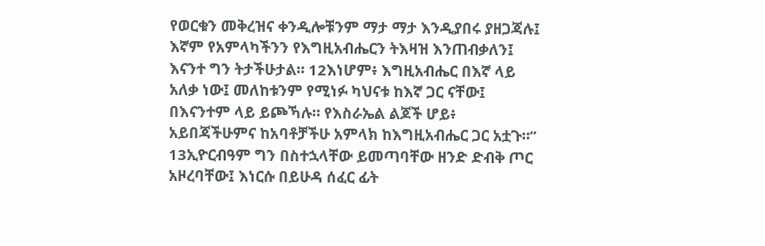የወርቁን መቅረዝና ቀንዲሎቹንም ማታ ማታ እንዲያበሩ ያዘጋጃሉ፤ እኛም የአምላካችንን የእግዚአብሔርን ትእዛዝ እንጠብቃለን፤ እናንተ ግን ትታችሁታል። 12እነሆም፥ እግዚአብሔር በእኛ ላይ አለቃ ነው፤ መለከቱንም የሚነፉ ካህናቱ ከእኛ ጋር ናቸው፤ በእናንተም ላይ ይጮኻሉ። የእስራኤል ልጆች ሆይ፥ አይበጃችሁምና ከአባቶቻችሁ አምላክ ከእግዚአብሔር ጋር አቷጉ።”
13ኢዮርብዓም ግን በስተኋላቸው ይመጣባቸው ዘንድ ድብቅ ጦር አዞረባቸው፤ እነርሱ በይሁዳ ሰፈር ፊት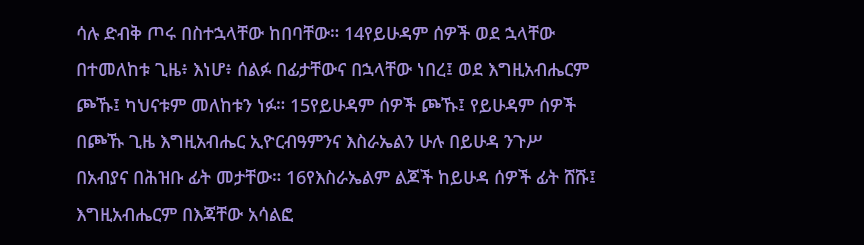ሳሉ ድብቅ ጦሩ በስተኋላቸው ከበባቸው። 14የይሁዳም ሰዎች ወደ ኋላቸው በተመለከቱ ጊዜ፥ እነሆ፥ ሰልፉ በፊታቸውና በኋላቸው ነበረ፤ ወደ እግዚአብሔርም ጮኹ፤ ካህናቱም መለከቱን ነፉ። 15የይሁዳም ሰዎች ጮኹ፤ የይሁዳም ሰዎች በጮኹ ጊዜ እግዚአብሔር ኢዮርብዓምንና እስራኤልን ሁሉ በይሁዳ ንጉሥ በአብያና በሕዝቡ ፊት መታቸው። 16የእስራኤልም ልጆች ከይሁዳ ሰዎች ፊት ሸሹ፤ እግዚአብሔርም በእጃቸው አሳልፎ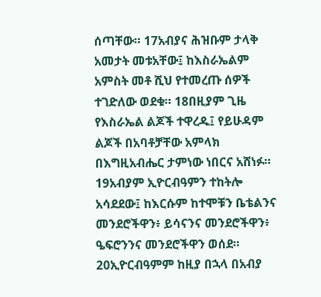ሰጣቸው። 17አብያና ሕዝቡም ታላቅ አመታት መቱአቸው፤ ከእስራኤልም አምስት መቶ ሺህ የተመረጡ ሰዎች ተገድለው ወደቁ። 18በዚያም ጊዜ የእስራኤል ልጆች ተዋረዱ፤ የይሁዳም ልጆች በአባቶቻቸው አምላክ በእግዚአብሔር ታምነው ነበርና አሸነፉ። 19አብያም ኢዮርብዓምን ተከትሎ አሳደደው፤ ከእርሱም ከተሞቹን ቤቴልንና መንደሮችዋን፥ ይሳናንና መንደሮችዋን፥ ዔፍሮንንና መንደሮችዋን ወሰደ። 20ኢዮርብዓምም ከዚያ በኋላ በአብያ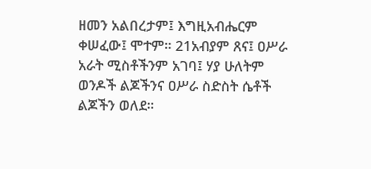ዘመን አልበረታም፤ እግዚአብሔርም ቀሠፈው፤ ሞተም። 21አብያም ጸና፤ ዐሥራ አራት ሚስቶችንም አገባ፤ ሃያ ሁለትም ወንዶች ልጆችንና ዐሥራ ስድስት ሴቶች ልጆችን ወለደ።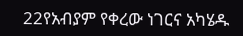22የአብያም የቀረው ነገርና አካሄዱ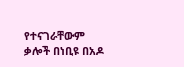የተናገራቸውም ቃሎች በነቢዩ በአዶ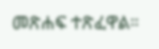መጽሐፍ ተጽፈዋል።